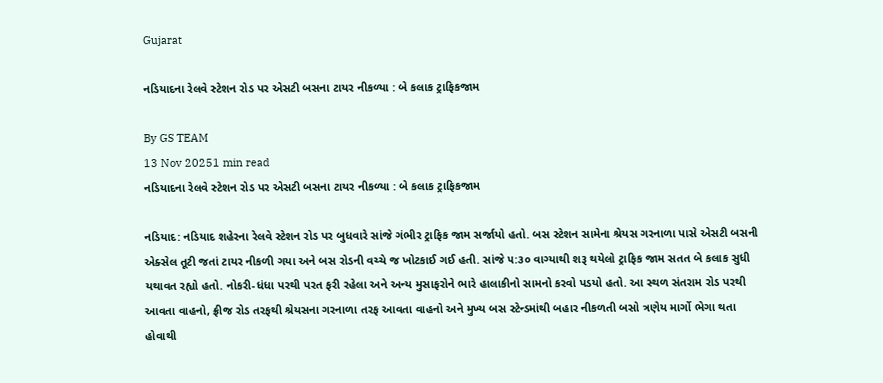Gujarat

નડિયાદના રેલવે સ્ટેશન રોડ પર એસટી બસના ટાયર નીકળ્યા : બે કલાક ટ્રાફિકજામ

By GS TEAM
13 Nov 20251 min read
નડિયાદના રેલવે સ્ટેશન રોડ પર એસટી બસના ટાયર નીકળ્યા : બે કલાક ટ્રાફિકજામ

નડિયાદ: નડિયાદ શહેરના રેલવે સ્ટેશન રોડ પર બુધવારે સાંજે ગંભીર ટ્રાફિક જામ સર્જાયો હતો. બસ સ્ટેશન સામેના શ્રેયસ ગરનાળા પાસે એસટી બસની એક્સેલ તૂટી જતાં ટાયર નીકળી ગયા અને બસ રોડની વચ્ચે જ ખોટકાઈ ગઈ હતી. સાંજે ૫:૩૦ વાગ્યાથી શરૂ થયેલો ટ્રાફિક જામ સતત બે કલાક સુધી યથાવત રહ્યો હતો. નોકરી-ધંધા પરથી પરત ફરી રહેલા અને અન્ય મુસાફરોને ભારે હાલાકીનો સામનો કરવો પડયો હતો. આ સ્થળ સંતરામ રોડ પરથી આવતા વાહનો, ફ્રીજ રોડ તરફથી શ્રેયસના ગરનાળા તરફ આવતા વાહનો અને મુખ્ય બસ સ્ટેન્ડમાંથી બહાર નીકળતી બસો ત્રણેય માર્ગો ભેગા થતા હોવાથી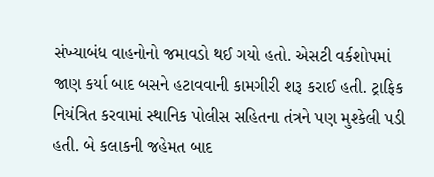સંખ્યાબંધ વાહનોનો જમાવડો થઈ ગયો હતો. એસટી વર્કશોપમાં જાણ કર્યા બાદ બસને હટાવવાની કામગીરી શરૂ કરાઈ હતી. ટ્રાફિક નિયંત્રિત કરવામાં સ્થાનિક પોલીસ સહિતના તંત્રને પણ મુશ્કેલી પડી હતી. બે કલાકની જહેમત બાદ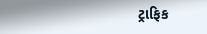ટ્રાફિક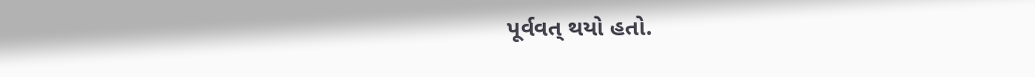પૂર્વવત્ થયો હતો.